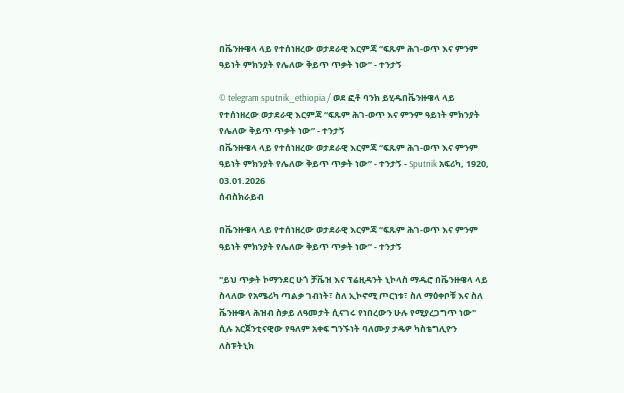በቬንዙዌላ ላይ የተሰነዘረው ወታደራዊ እርምጃ “ፍጹም ሕገ-ወጥ እና ምንም ዓይነት ምክንያት የሌለው ቅይጥ ጥቃት ነው” - ተንታኝ

© telegram sputnik_ethiopia / ወደ ፎቶ ባንክ ይሂዱበቬንዙዌላ ላይ የተሰነዘረው ወታደራዊ እርምጃ “ፍጹም ሕገ-ወጥ እና ምንም ዓይነት ምክንያት የሌለው ቅይጥ ጥቃት ነው” - ተንታኝ
በቬንዙዌላ ላይ የተሰነዘረው ወታደራዊ እርምጃ “ፍጹም ሕገ-ወጥ እና ምንም ዓይነት ምክንያት የሌለው ቅይጥ ጥቃት ነው” - ተንታኝ - Sputnik አፍሪካ, 1920, 03.01.2026
ሰብስክራይብ

በቬንዙዌላ ላይ የተሰነዘረው ወታደራዊ እርምጃ “ፍጹም ሕገ-ወጥ እና ምንም ዓይነት ምክንያት የሌለው ቅይጥ ጥቃት ነው” - ተንታኝ

"ይህ ጥቃት ኮማንደር ሁጎ ቻቬዝ እና ፕሬዚዳንት ኒኮላስ ማዱሮ በቬንዙዌላ ላይ ስላለው የአሜሪካ ጣልቃ ገብነት፣ ስለ ኢኮኖሚ ጦርነቱ፣ ስለ ማዕቀቦቹ እና ስለ ቬንዙዌላ ሕዝብ ስቃይ ለዓመታት ሲናገሩ የነበረውን ሁሉ የሚያረጋግጥ ነው" ሲሉ አርጀንቲናዊው የዓለም አቀፍ ግንኙነት ባለሙያ ታዴዎ ካስቴግሊዮን ለስፑትኒክ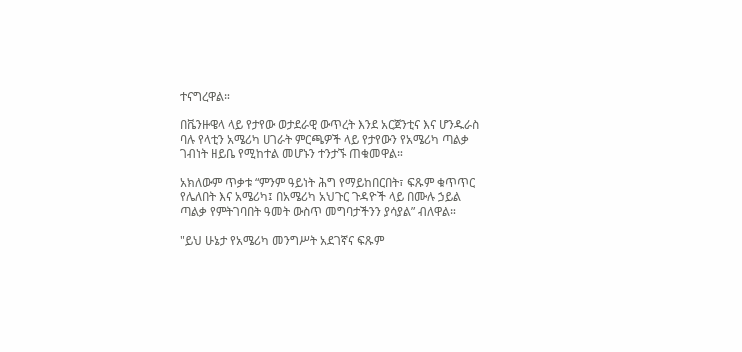ተናግረዋል።

በቬንዙዌላ ላይ የታየው ወታደራዊ ውጥረት እንደ አርጀንቲና እና ሆንዱራስ ባሉ የላቲን አሜሪካ ሀገራት ምርጫዎች ላይ የታየውን የአሜሪካ ጣልቃ ገብነት ዘይቤ የሚከተል መሆኑን ተንታኙ ጠቁመዋል።

አክለውም ጥቃቱ “ምንም ዓይነት ሕግ የማይከበርበት፣ ፍጹም ቁጥጥር የሌለበት እና አሜሪካ፤ በአሜሪካ አህጉር ጉዳዮች ላይ በሙሉ ኃይል ጣልቃ የምትገባበት ዓመት ውስጥ መግባታችንን ያሳያል” ብለዋል።

"ይህ ሁኔታ የአሜሪካ መንግሥት አደገኛና ፍጹም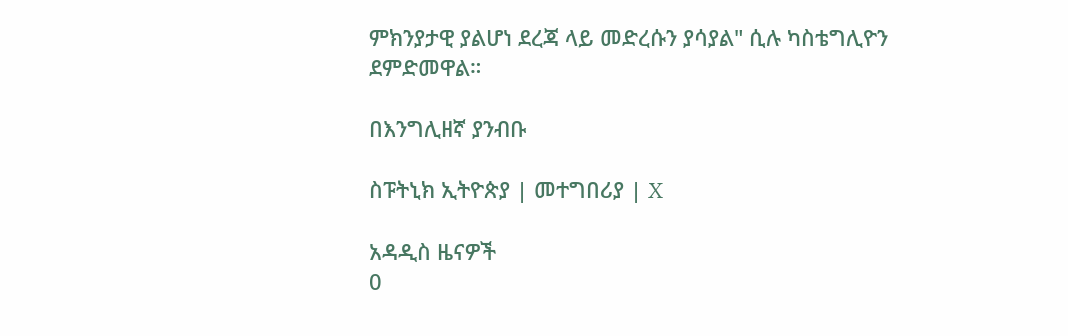ምክንያታዊ ያልሆነ ደረጃ ላይ መድረሱን ያሳያል" ሲሉ ካስቴግሊዮን ደምድመዋል።

በእንግሊዘኛ ያንብቡ

ስፑትኒክ ኢትዮጵያ | መተግበሪያ | X

አዳዲስ ዜናዎች
0